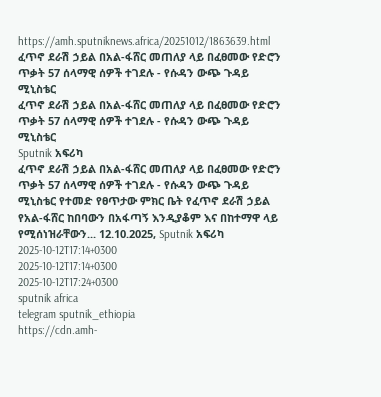https://amh.sputniknews.africa/20251012/1863639.html
ፈጥኖ ደራሽ ኃይል በአል-ፋሸር መጠለያ ላይ በፈፀመው የድሮን ጥቃት 57 ሰላማዊ ሰዎች ተገደሉ - የሱዳን ውጭ ጉዳይ ሚኒስቴር
ፈጥኖ ደራሽ ኃይል በአል-ፋሸር መጠለያ ላይ በፈፀመው የድሮን ጥቃት 57 ሰላማዊ ሰዎች ተገደሉ - የሱዳን ውጭ ጉዳይ ሚኒስቴር
Sputnik አፍሪካ
ፈጥኖ ደራሽ ኃይል በአል-ፋሸር መጠለያ ላይ በፈፀመው የድሮን ጥቃት 57 ሰላማዊ ሰዎች ተገደሉ - የሱዳን ውጭ ጉዳይ ሚኒስቴር የተመድ የፀጥታው ምክር ቤት የፈጥኖ ደራሽ ኃይል የአል-ፋሸር ከበባውን በአፋጣኝ እንዲያቆም እና በከተማዋ ላይ የሚሰነዝራቸውን... 12.10.2025, Sputnik አፍሪካ
2025-10-12T17:14+0300
2025-10-12T17:14+0300
2025-10-12T17:24+0300
sputnik africa
telegram sputnik_ethiopia
https://cdn.amh-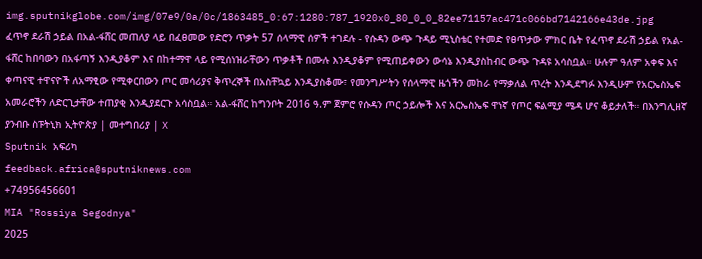img.sputnikglobe.com/img/07e9/0a/0c/1863485_0:67:1280:787_1920x0_80_0_0_82ee71157ac471c066bd7142166e43de.jpg
ፈጥኖ ደራሽ ኃይል በአል-ፋሸር መጠለያ ላይ በፈፀመው የድሮን ጥቃት 57 ሰላማዊ ሰዎች ተገደሉ - የሱዳን ውጭ ጉዳይ ሚኒስቴር የተመድ የፀጥታው ምክር ቤት የፈጥኖ ደራሽ ኃይል የአል-ፋሸር ከበባውን በአፋጣኝ እንዲያቆም እና በከተማዋ ላይ የሚሰነዝራቸውን ጥቃቶች በሙሉ እንዲያቆም የሚጠይቀውን ውሳኔ እንዲያስከብር ውጭ ጉዳዩ አሳስቧል። ሁሉም ዓለም አቀፍ እና ቀጣናዊ ተዋናዮች ለአማፂው የሚቀርበውን ጦር መሳሪያና ቅጥረኞች በአስቸኳይ እንዲያስቆሙ፣ የመንግሥትን የሰላማዊ ዜጎችን መከራ የማቃለል ጥረት እንዲደግፉ እንዲሁም የአርኤስኤፍ አመራሮችን ለድርጊታቸው ተጠያቂ እንዲያደርጉ አሳስቧል። አል-ፋሸር ከግንቦት 2016 ዓ.ም ጀምሮ የሱዳን ጦር ኃይሎች እና አርኤስኤፍ ዋነኛ የጦር ፍልሚያ ሜዳ ሆና ቆይታለች። በእንግሊዘኛ ያንብቡ ስፑትኒክ ኢትዮጵያ | መተግበሪያ | X
Sputnik አፍሪካ
feedback.africa@sputniknews.com
+74956456601
MIA "Rossiya Segodnya"
2025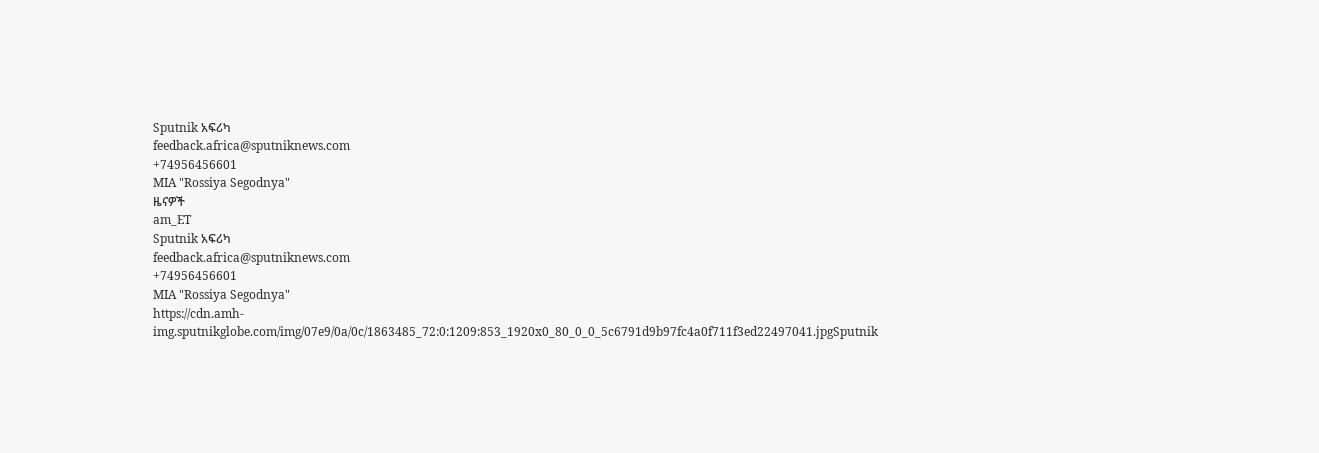Sputnik አፍሪካ
feedback.africa@sputniknews.com
+74956456601
MIA "Rossiya Segodnya"
ዜናዎች
am_ET
Sputnik አፍሪካ
feedback.africa@sputniknews.com
+74956456601
MIA "Rossiya Segodnya"
https://cdn.amh-img.sputnikglobe.com/img/07e9/0a/0c/1863485_72:0:1209:853_1920x0_80_0_0_5c6791d9b97fc4a0f711f3ed22497041.jpgSputnik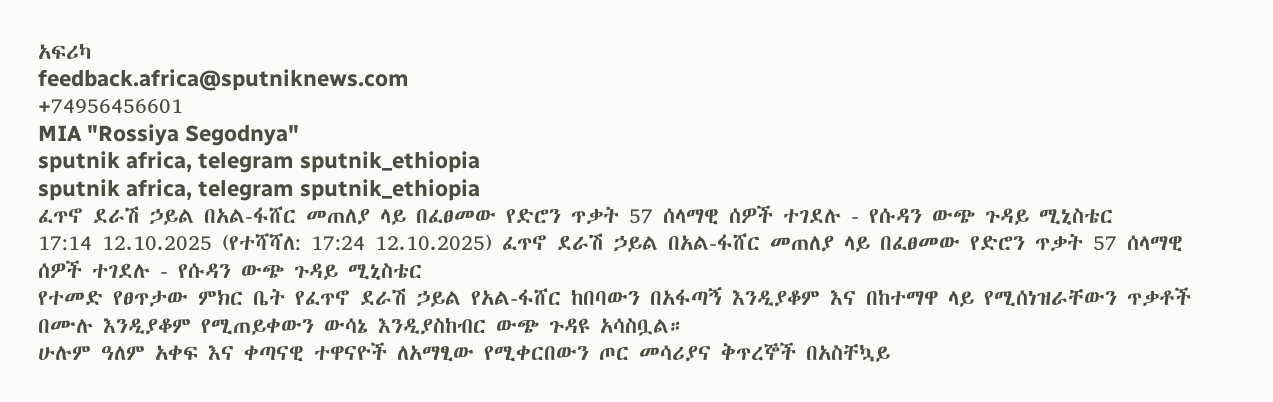አፍሪካ
feedback.africa@sputniknews.com
+74956456601
MIA "Rossiya Segodnya"
sputnik africa, telegram sputnik_ethiopia
sputnik africa, telegram sputnik_ethiopia
ፈጥኖ ደራሽ ኃይል በአል-ፋሸር መጠለያ ላይ በፈፀመው የድሮን ጥቃት 57 ሰላማዊ ሰዎች ተገደሉ - የሱዳን ውጭ ጉዳይ ሚኒስቴር
17:14 12.10.2025 (የተሻሻለ: 17:24 12.10.2025) ፈጥኖ ደራሽ ኃይል በአል-ፋሸር መጠለያ ላይ በፈፀመው የድሮን ጥቃት 57 ሰላማዊ ሰዎች ተገደሉ - የሱዳን ውጭ ጉዳይ ሚኒስቴር
የተመድ የፀጥታው ምክር ቤት የፈጥኖ ደራሽ ኃይል የአል-ፋሸር ከበባውን በአፋጣኝ እንዲያቆም እና በከተማዋ ላይ የሚሰነዝራቸውን ጥቃቶች በሙሉ እንዲያቆም የሚጠይቀውን ውሳኔ እንዲያስከብር ውጭ ጉዳዩ አሳስቧል።
ሁሉም ዓለም አቀፍ እና ቀጣናዊ ተዋናዮች ለአማፂው የሚቀርበውን ጦር መሳሪያና ቅጥረኞች በአስቸኳይ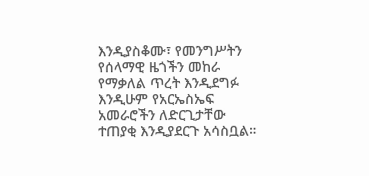እንዲያስቆሙ፣ የመንግሥትን የሰላማዊ ዜጎችን መከራ የማቃለል ጥረት እንዲደግፉ እንዲሁም የአርኤስኤፍ አመራሮችን ለድርጊታቸው ተጠያቂ እንዲያደርጉ አሳስቧል።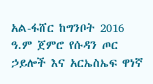አል-ፋሸር ከግንቦት 2016 ዓ.ም ጀምሮ የሱዳን ጦር ኃይሎች እና አርኤስኤፍ ዋነኛ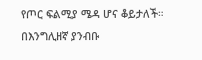የጦር ፍልሚያ ሜዳ ሆና ቆይታለች።
በእንግሊዘኛ ያንብቡ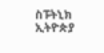ስፑትኒክ ኢትዮጵያ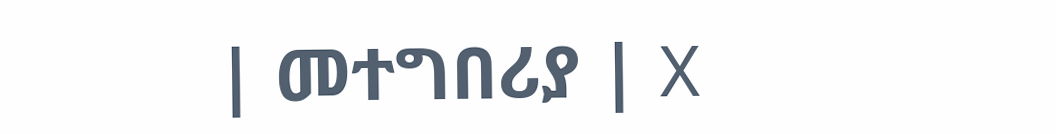| መተግበሪያ | X